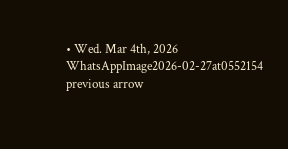• Wed. Mar 4th, 2026
WhatsAppImage2026-02-27at0552154
previous arrow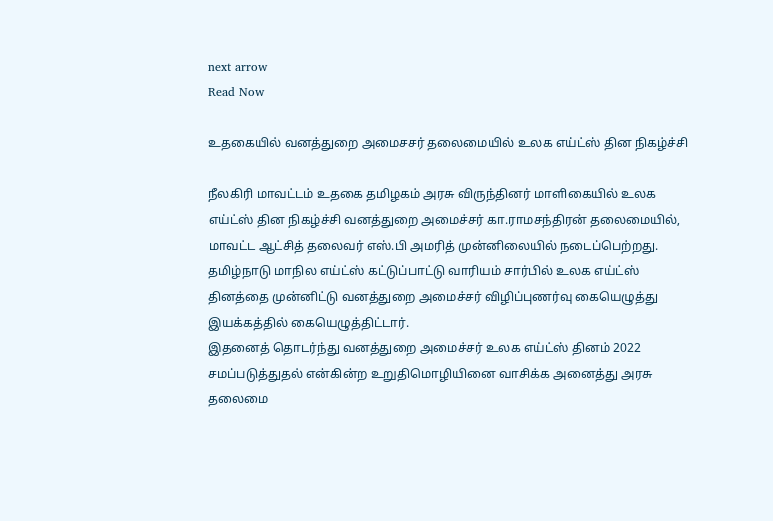next arrow
Read Now

உதகையில் வனத்துறை அமைசசர் தலைமையில் உலக எய்ட்ஸ் தின நிகழ்ச்சி

நீலகிரி மாவட்டம் உதகை தமிழகம் அரசு விருந்தினர் மாளிகையில் உலக எய்ட்ஸ் தின நிகழ்ச்சி வனத்துறை அமைச்சர் கா.ராமசந்திரன் தலைமையில், மாவட்ட ஆட்சித் தலைவர் எஸ்.பி அமரித் முன்னிலையில் நடைப்பெற்றது.
தமிழ்நாடு மாநில எய்ட்ஸ் கட்டுப்பாட்டு வாரியம் சார்பில் உலக எய்ட்ஸ் தினத்தை முன்னிட்டு வனத்துறை அமைச்சர் விழிப்புணர்வு கையெழுத்து இயக்கத்தில் கையெழுத்திட்டார்.
இதனைத் தொடர்ந்து வனத்துறை அமைச்சர் உலக எய்ட்ஸ் தினம் 2022 சமப்படுத்துதல் என்கின்ற உறுதிமொழியினை வாசிக்க அனைத்து அரசு தலைமை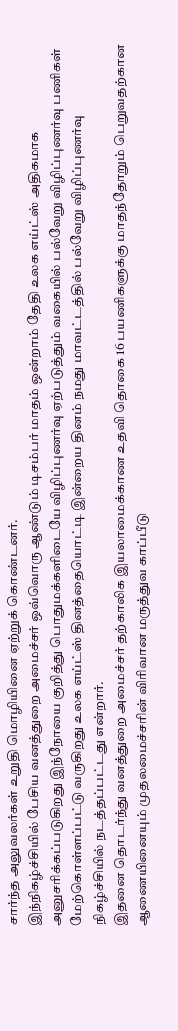சார்ந்த அலுவலர்கள் உறுதி மொழியினை ஏற்றுக் கொண்டனர்.
இந்நிகழ்ச்சியில் பேசிய வனத்துறை அமைச்சர் ஒவ்வொரு ஆண்டும் டிசம்பர் மாதம் ஒன்றாம் தேதி உலக எய்ட்ஸ் அதிகமாக அனுசரிக்கப்படுகிறது இந்நோயை குறித்து பொதுமக்களிடையே விழிப்புணர்வு ஏற்படுத்தும் வகையில் பல்வேறு விழிப்புணர்வு பணிகள் மேற்கொள்ளப்பட்டு வருகிறது உலக எய்ட்ஸ் தினத்தையொட்டி இன்றைய தினம் நமது மாவட்டத்தில் பல்வேறு விழிப்புணர்வு நிகழ்ச்சியில் நடத்தப்பட்டது என்றார்.
இதனை தொடர்ந்து வனத்துறை அமைச்சர் தற்காலிக இயலாமைக்காண உதவி தொகை 16 பயணிகளுக்கு மாதந்தோறும் பெறுவதற்கான ஆணையினையும் முதலமைச்சரின் விரிவான மருத்துவ காப்பீடு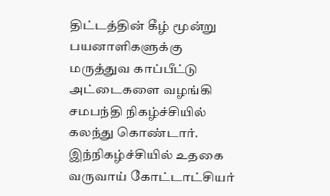திட்டத்தின் கீழ் மூன்று பயனாளிகளுக்கு மருத்துவ காப்பீட்டு அட்டைகளை வழங்கி சமபந்தி நிகழ்ச்சியில் கலந்து கொண்டார்.
இந்நிகழ்ச்சியில் உதகை வருவாய் கோட்டாட்சியர்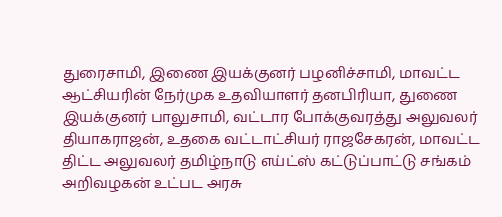துரைசாமி, இணை இயக்குனர் பழனிச்சாமி, மாவட்ட ஆட்சியரின் நேர்முக உதவியாளர் தனபிரியா, துணை இயக்குனர் பாலுசாமி, வட்டார போக்குவரத்து அலுவலர் தியாகராஜன், உதகை வட்டாட்சியர் ராஜசேகரன், மாவட்ட திட்ட அலுவலர் தமிழ்நாடு எய்ட்ஸ் கட்டுப்பாட்டு சங்கம் அறிவழகன் உட்பட அரசு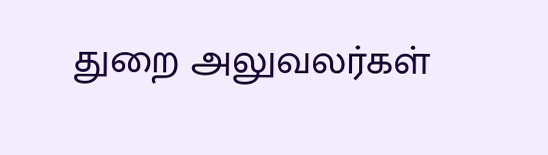துறை அலுவலர்கள்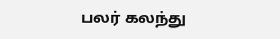பலர் கலந்து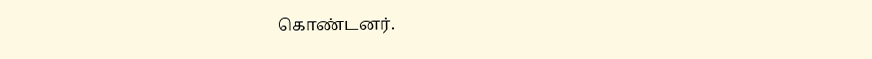கொண்டனர்.